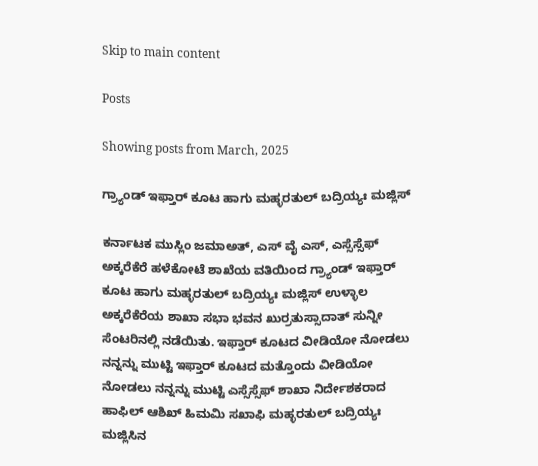Skip to main content

Posts

Showing posts from March, 2025

ಗ್ರ್ಯಾಂಡ್ ಇಫ್ತಾರ್ ಕೂಟ ಹಾಗು ಮಹ್ಳರತುಲ್ ಬದ್ರಿಯ್ಯಃ ಮಜ್ಲಿಸ್

ಕರ್ನಾಟಕ ಮುಸ್ಲಿಂ ಜಮಾಅತ್, ಎಸ್ ವೈ ಎಸ್, ಎಸ್ಸೆಸ್ಸೆಫ್ ಅಕ್ಕರೆಕೆರೆ ಹಳೆಕೋಟೆ ಶಾಖೆಯ ವತಿಯಿಂದ ಗ್ರ್ಯಾಂಡ್ ಇಫ್ತಾರ್ ಕೂಟ ಹಾಗು ಮಹ್ಳರತುಲ್ ಬದ್ರಿಯ್ಯಃ ಮಜ್ಲಿಸ್ ಉಳ್ಳಾಲ ಅಕ್ಕರೆಕೆರೆಯ ಶಾಖಾ ಸಭಾ ಭವನ ಖುರ್ರತುಸ್ಸಾದಾತ್ ಸುನ್ನೀ ಸೆಂಟರಿನಲ್ಲಿ ನಡೆಯಿತು. ಇಫ್ತಾರ್ ಕೂಟದ ವೀಡಿಯೋ ನೋಡಲು ನನ್ನನ್ನು ಮುಟ್ಟಿ ಇಫ್ತಾರ್ ಕೂಟದ ಮತ್ತೊಂದು ವೀಡಿಯೋ ನೋಡಲು ನನ್ನನ್ನು ಮುಟ್ಟಿ ಎಸ್ಸೆಸ್ಸೆಫ್ ಶಾಖಾ ನಿರ್ದೇಶಕರಾದ ಹಾಫಿಲ್ ಆಶಿಖ್ ಹಿಮಮಿ ಸಖಾಫಿ ಮಹ್ಳರತುಲ್ ಬದ್ರಿಯ್ಯಃ ಮಜ್ಲಿಸಿನ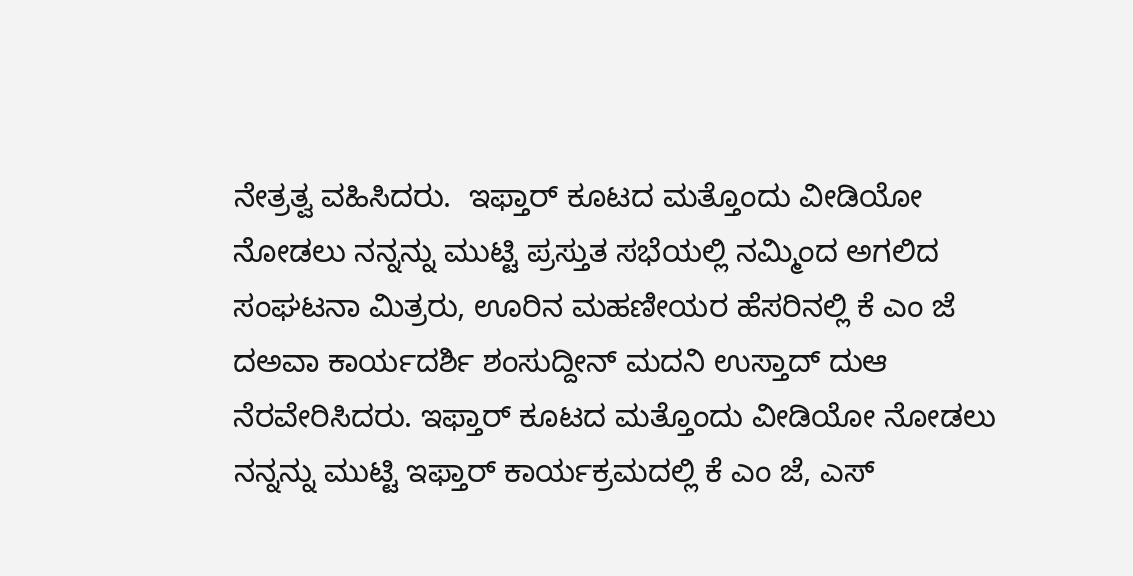ನೇತ್ರತ್ವ ವಹಿಸಿದರು.  ಇಫ್ತಾರ್ ಕೂಟದ ಮತ್ತೊಂದು ವೀಡಿಯೋ ನೋಡಲು ನನ್ನನ್ನು ಮುಟ್ಟಿ ಪ್ರಸ್ತುತ ಸಭೆಯಲ್ಲಿ ನಮ್ಮಿಂದ ಅಗಲಿದ ಸಂಘಟನಾ ಮಿತ್ರರು, ಊರಿನ ಮಹಣೀಯರ ಹೆಸರಿನಲ್ಲಿ ಕೆ ಎಂ ಜೆ ದಅವಾ ಕಾರ್ಯದರ್ಶಿ ಶಂಸುದ್ದೀನ್ ಮದನಿ ಉಸ್ತಾದ್ ದುಆ ನೆರವೇರಿಸಿದರು. ಇಫ್ತಾರ್ ಕೂಟದ ಮತ್ತೊಂದು ವೀಡಿಯೋ ನೋಡಲು ನನ್ನನ್ನು ಮುಟ್ಟಿ ಇಫ್ತಾರ್ ಕಾರ್ಯಕ್ರಮದಲ್ಲಿ ಕೆ ಎಂ ಜೆ, ಎಸ್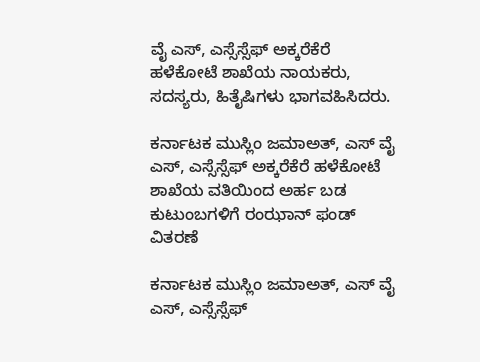ವೈ ಎಸ್, ಎಸ್ಸೆಸ್ಸೆಫ್ ಅಕ್ಕರೆಕೆರೆ ಹಳೆಕೋಟೆ ಶಾಖೆಯ ನಾಯಕರು, ಸದಸ್ಯರು, ಹಿತೈಷಿಗಳು ಭಾಗವಹಿಸಿದರು.

ಕರ್ನಾಟಕ ಮುಸ್ಲಿಂ ಜಮಾಅತ್, ಎಸ್ ವೈ ಎಸ್, ಎಸ್ಸೆಸ್ಸೆಫ್ ಅಕ್ಕರೆಕೆರೆ ಹಳೆಕೋಟೆ ಶಾಖೆಯ ವತಿಯಿಂದ ಅರ್ಹ ಬಡ ಕುಟುಂಬಗಳಿಗೆ ರಂಝಾನ್ ಫಂಡ್ ವಿತರಣೆ

ಕರ್ನಾಟಕ ಮುಸ್ಲಿಂ ಜಮಾಅತ್, ಎಸ್ ವೈ ಎಸ್, ಎಸ್ಸೆಸ್ಸೆಫ್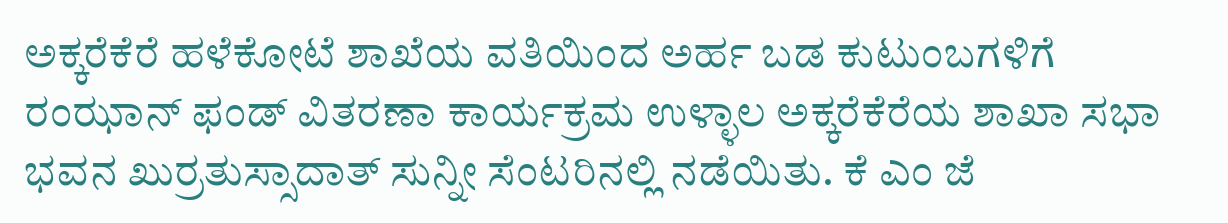ಅಕ್ಕರೆಕೆರೆ ಹಳೆಕೋಟೆ ಶಾಖೆಯ ವತಿಯಿಂದ ಅರ್ಹ ಬಡ ಕುಟುಂಬಗಳಿಗೆ ರಂಝಾನ್ ಫಂಡ್ ವಿತರಣಾ ಕಾರ್ಯಕ್ರಮ ಉಳ್ಳಾಲ ಅಕ್ಕರೆಕೆರೆಯ ಶಾಖಾ ಸಭಾ ಭವನ ಖುರ್ರತುಸ್ಸಾದಾತ್ ಸುನ್ನೀ ಸೆಂಟರಿನಲ್ಲಿ ನಡೆಯಿತು. ಕೆ ಎಂ ಜೆ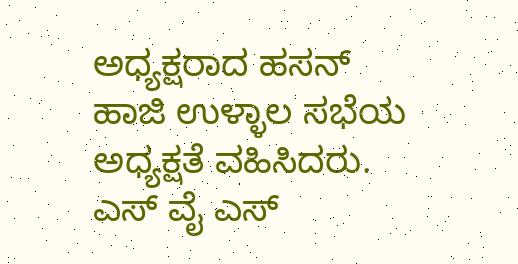ಅಧ್ಯಕ್ಷರಾದ ಹಸನ್ ಹಾಜಿ ಉಳ್ಳಾಲ ಸಭೆಯ ಅಧ್ಯಕ್ಷತೆ ವಹಿಸಿದರು. ಎಸ್ ವೈ ಎಸ್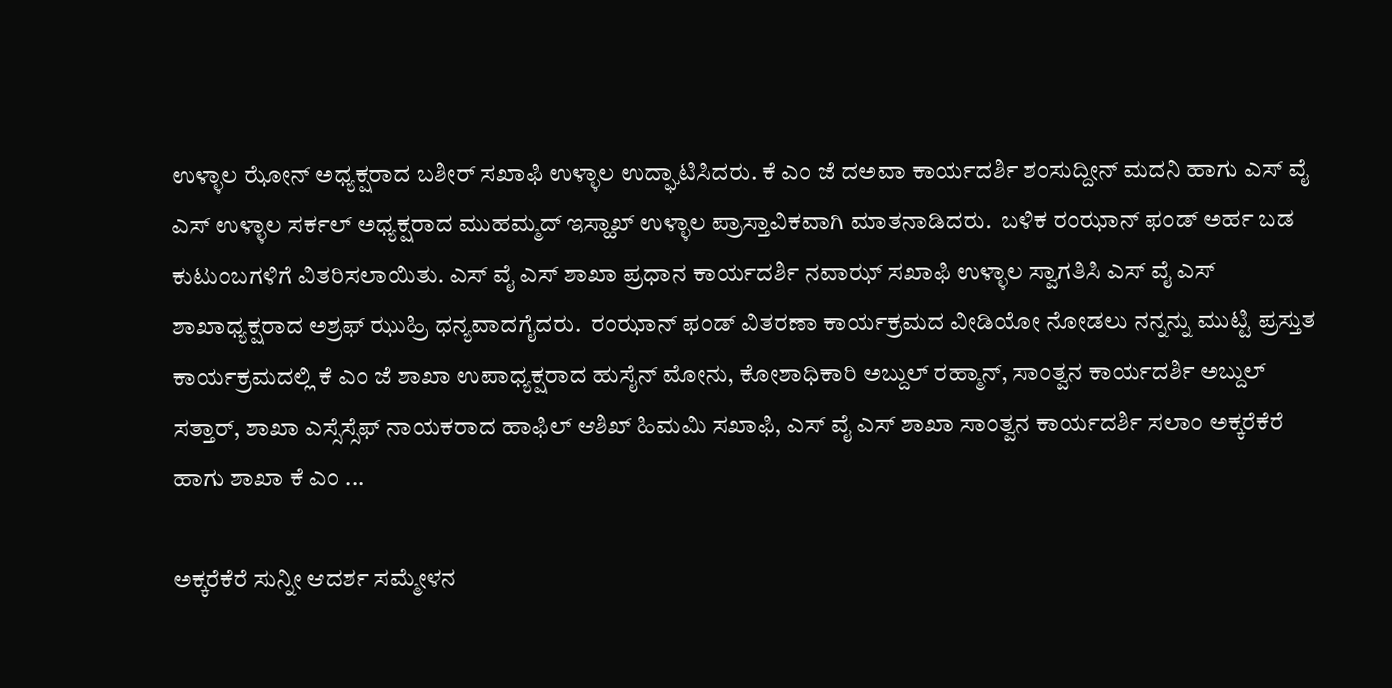ಉಳ್ಳಾಲ ಝೋನ್ ಅಧ್ಯಕ್ಷರಾದ ಬಶೀರ್ ಸಖಾಫಿ ಉಳ್ಳಾಲ ಉದ್ಘಾಟಿಸಿದರು. ಕೆ ಎಂ ಜೆ ದಅವಾ ಕಾರ್ಯದರ್ಶಿ ಶಂಸುದ್ದೀನ್ ಮದನಿ ಹಾಗು ಎಸ್ ವೈ ಎಸ್ ಉಳ್ಳಾಲ ಸರ್ಕಲ್ ಅಧ್ಯಕ್ಷರಾದ ಮುಹಮ್ಮದ್ ಇಸ್ಹಾಖ್ ಉಳ್ಳಾಲ ಪ್ರಾಸ್ತಾವಿಕವಾಗಿ ಮಾತನಾಡಿದರು.  ಬಳಿಕ ರಂಝಾನ್ ಫಂಡ್ ಅರ್ಹ ಬಡ ಕುಟುಂಬಗಳಿಗೆ ವಿತರಿಸಲಾಯಿತು. ಎಸ್ ವೈ ಎಸ್ ಶಾಖಾ ಪ್ರಧಾನ ಕಾರ್ಯದರ್ಶಿ ನವಾಝ್ ಸಖಾಫಿ ಉಳ್ಳಾಲ ಸ್ವಾಗತಿಸಿ ಎಸ್ ವೈ ಎಸ್ ಶಾಖಾಧ್ಯಕ್ಷರಾದ ಅಶ್ರಫ್ ಝುಹ್ರಿ ಧನ್ಯವಾದಗೈದರು.  ರಂಝಾನ್ ಫಂಡ್ ವಿತರಣಾ ಕಾರ್ಯಕ್ರಮದ ವೀಡಿಯೋ ನೋಡಲು ನನ್ನನ್ನು ಮುಟ್ಟಿ ಪ್ರಸ್ತುತ ಕಾರ್ಯಕ್ರಮದಲ್ಲಿ ಕೆ ಎಂ ಜೆ ಶಾಖಾ ಉಪಾಧ್ಯಕ್ಷರಾದ ಹುಸೈನ್ ಮೋನು, ಕೋಶಾಧಿಕಾರಿ ಅಬ್ದುಲ್ ರಹ್ಮಾನ್, ಸಾಂತ್ವನ ಕಾರ್ಯದರ್ಶಿ ಅಬ್ದುಲ್ ಸತ್ತಾರ್, ಶಾಖಾ ಎಸ್ಸೆಸ್ಸೆಫ್ ನಾಯಕರಾದ ಹಾಫಿಲ್ ಆಶಿಖ್ ಹಿಮಮಿ ಸಖಾಫಿ, ಎಸ್ ವೈ ಎಸ್ ಶಾಖಾ ಸಾಂತ್ವನ ಕಾರ್ಯದರ್ಶಿ ಸಲಾಂ ಅಕ್ಕರೆಕೆರೆ ಹಾಗು ಶಾಖಾ ಕೆ ಎಂ ...

ಅಕ್ಕರೆಕೆರೆ ಸುನ್ನೀ ಆದರ್ಶ ಸಮ್ಮೇಳನ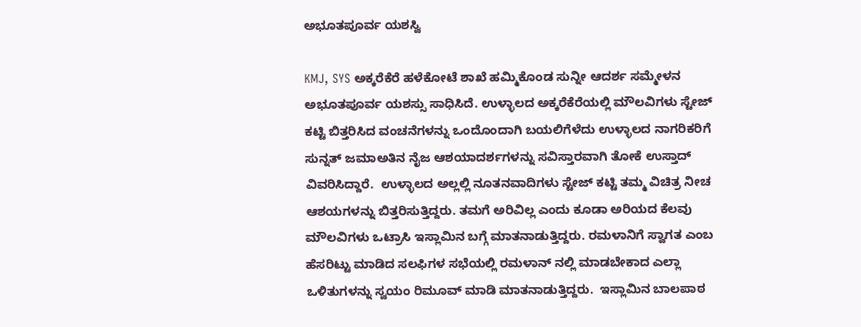ಅಭೂತಪೂರ್ವ ಯಶಸ್ವಿ

KMJ, SYS ಅಕ್ಕರೆಕೆರೆ ಹಳೆಕೋಟೆ ಶಾಖೆ ಹಮ್ಮಿಕೊಂಡ ಸುನ್ನೀ ಆದರ್ಶ ಸಮ್ಮೇಳನ ಅಭೂತಪೂರ್ವ ಯಶಸ್ಸು ಸಾಧಿಸಿದೆ. ಉಳ್ಳಾಲದ ಅಕ್ಕರೆಕೆರೆಯಲ್ಲಿ ಮೌಲವಿಗಳು ಸ್ಟೇಜ್ ಕಟ್ಟಿ ಬಿತ್ತರಿಸಿದ ವಂಚನೆಗಳನ್ನು ಒಂದೊಂದಾಗಿ ಬಯಲಿಗೆಳೆದು ಉಳ್ಳಾಲದ ನಾಗರಿಕರಿಗೆ ಸುನ್ನತ್ ಜಮಾಅತಿನ ನೈಜ ಆಶಯಾದರ್ಶಗಳನ್ನು ಸವಿಸ್ತಾರವಾಗಿ ತೋಕೆ ಉಸ್ತಾದ್ ವಿವರಿಸಿದ್ದಾರೆ.  ಉಳ್ಳಾಲದ ಅಲ್ಲಲ್ಲಿ ನೂತನವಾದಿಗಳು ಸ್ಟೇಜ್ ಕಟ್ಟಿ ತಮ್ಮ ವಿಚಿತ್ರ ನೀಚ ಆಶಯಗಳನ್ನು ಬಿತ್ತರಿಸುತ್ತಿದ್ದರು. ತಮಗೆ ಅರಿವಿಲ್ಲ ಎಂದು ಕೂಡಾ ಅರಿಯದ ಕೆಲವು ಮೌಲವಿಗಳು ಒಟ್ರಾಸಿ ಇಸ್ಲಾಮಿನ ಬಗ್ಗೆ ಮಾತನಾಡುತ್ತಿದ್ದರು. ರಮಳಾನಿಗೆ ಸ್ವಾಗತ ಎಂಬ ಹೆಸರಿಟ್ಟು ಮಾಡಿದ ಸಲಫಿಗಳ ಸಭೆಯಲ್ಲಿ ರಮಳಾನ್ ನಲ್ಲಿ ಮಾಡಬೇಕಾದ ಎಲ್ಲಾ ಒಳಿತುಗಳನ್ನು ಸ್ವಯಂ ರಿಮೂವ್ ಮಾಡಿ ಮಾತನಾಡುತ್ತಿದ್ದರು.  ಇಸ್ಲಾಮಿನ ಬಾಲಪಾಠ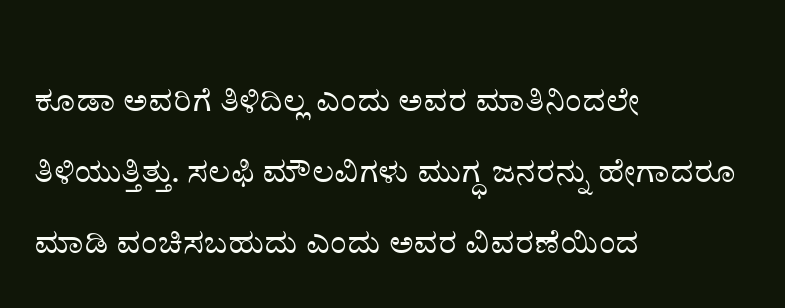ಕೂಡಾ ಅವರಿಗೆ ತಿಳಿದಿಲ್ಲ ಎಂದು ಅವರ ಮಾತಿನಿಂದಲೇ ತಿಳಿಯುತ್ತಿತ್ತು. ಸಲಫಿ ಮೌಲವಿಗಳು ಮುಗ್ಧ ಜನರನ್ನು ಹೇಗಾದರೂ ಮಾಡಿ ವಂಚಿಸಬಹುದು ಎಂದು ಅವರ ವಿವರಣೆಯಿಂದ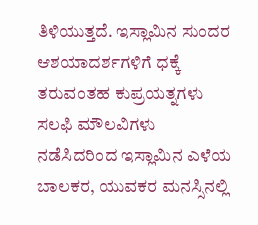ತಿಳಿಯುತ್ತದೆ. ಇಸ್ಲಾಮಿನ ಸುಂದರ ಆಶಯಾದರ್ಶಗಳಿಗೆ ಧಕ್ಕೆ ತರುವಂತಹ ಕುಪ್ರಯತ್ನಗಳು ಸಲಫಿ ಮೌಲವಿಗಳು ನಡೆಸಿದರಿಂದ ಇಸ್ಲಾಮಿನ ಎಳೆಯ ಬಾಲಕರ, ಯುವಕರ ಮನಸ್ಸಿನಲ್ಲಿ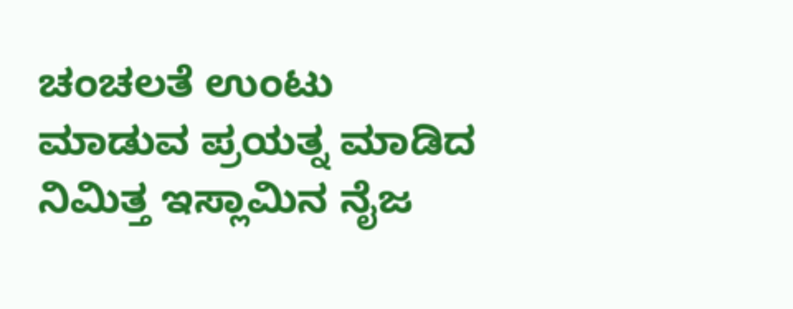ಚಂಚಲತೆ ಉಂಟು ಮಾಡುವ ಪ್ರಯತ್ನ ಮಾಡಿದ ನಿಮಿತ್ತ ಇಸ್ಲಾಮಿನ ನೈಜ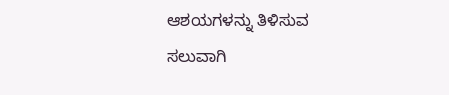ಆಶಯಗಳನ್ನು ತಿಳಿಸುವ ಸಲುವಾಗಿ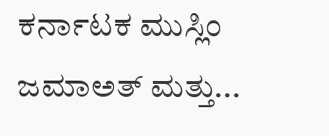ಕರ್ನಾಟಕ ಮುಸ್ಲಿಂ ಜಮಾಅತ್ ಮತ್ತು...